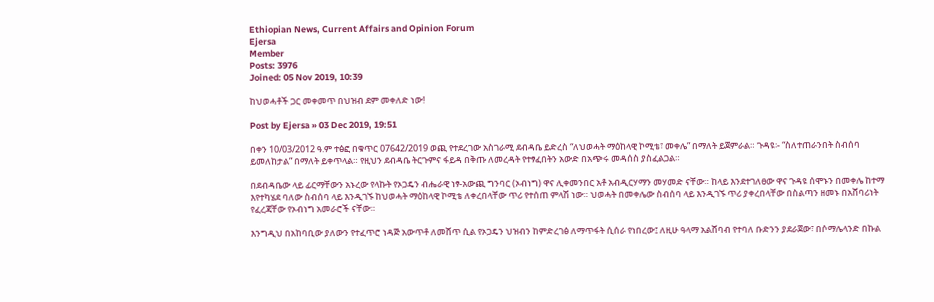Ethiopian News, Current Affairs and Opinion Forum
Ejersa
Member
Posts: 3976
Joined: 05 Nov 2019, 10:39

ከህወሓቶች ጋር መቀመጥ በህዝብ ደም መቀለድ ነው!

Post by Ejersa » 03 Dec 2019, 19:51

በቀን 10/03/2012 ዓ.ም ተፅፎ በቁጥር 07642/2019 ወጪ የተደረገው አስገራሚ ደብዳቤ ይድረስ “ለህወሓት ማዕከላዊ ኮሚቴ፣ መቀሌ” በማለት ይጀምራል። ጉዳዩ፡- “ስለተጠራንበት ስብሰባ ይመለከታል” በማለት ይቀጥላል። የዚህን ደብዳቤ ትርጉምና ፋይዳ በቅጡ ለመረዳት የተፃፈበትን አውድ በአጭሩ መዳሰስ ያስፈልጋል።

በደብዳቤው ላይ ፊርማቸውን አኑረው የላኩት የኦጋዴን ብሔራዊ ነፃ-አውጪ ግንባር (ኦብነግ) ዋና ሊቀመንበር አቶ አብዲርሃማን መሃመድ ናቸው። ከላይ እንደተገለፀው ዋና ጉዳዩ ሰሞኑን በመቀሌ ከተማ እየተካሄደ ባለው ስብሰባ ላይ እንዲገኙ ከህወሓት ማዕከላዊ ኮሚቴ ለቀረበላቸው ጥሪ የተሰጠ ምላሽ ነው። ህወሓት በመቀሌው ስብሰባ ላይ እንዲገኙ ጥሪ ያቀረበላቸው በስልጣን ዘመኑ በአሸባሪነት የፈረጃቸው የኦብነግ አመራሮች ናቸው።

እንግዲህ በአከባቢው ያለውን የተፈጥሮ ነዳጅ አውጥቶ ለመሸጥ ሲል የኦጋዴን ህዝብን ከምድረገፅ ለማጥፋት ሲሰራ የነበረው፤ ለዚሁ ዓላማ አልሸባብ የተባለ ቡድንን ያደራጀው፣ በሶማሌላንድ በኩል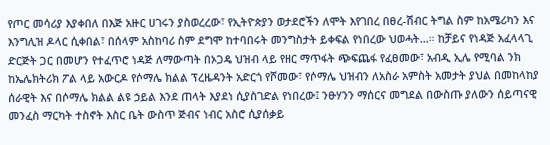የጦር መሳሪያ እያቀበለ በእጅ አዙር ሀገሩን ያስወረረው፣ የኢትዮጵያን ወታደሮችን ለሞት እየገበረ በፀረ-ሽብር ትግል ስም ከአሜሪካን እና እንግሊዝ ዶላር ሲቀበል፣ በሰላም አስከባሪ ስም ደግሞ ከተባበሩት መንግስታት ይቀፍል የነበረው ህወሓት…። ከቻይና የነዳጅ አፈላላጊ ድርጅት ጋር በመሆን የተፈጥሮ ነዳጅ ለማውጣት በኦጋዴ ህዝብ ላይ የዘር ማጥፋት ጭፍጨፋ የፈፀመው፣ አብዲ ኢሌ የሚባል ንክ ከኤሌክትሪክ ፖል ላይ አውርዶ የሶማሌ ክልል ፕረዜዳንት አድርጎ የሾመው፣ የሶማሌ ህዝብን ለአስራ አምስት አመታት ያህል በመከላከያ ሰራዊት እና በሶማሌ ክልል ልዩ ኃይል እንደ ጠላት እያደነ ሲያስገድል የነበረው፤ ንፁሃንን ማሰርና መግደል በውስጡ ያለውን ሰይጣናዊ መንፈስ ማርካት ተስኖት እስር ቤት ውስጥ ጅብና ነብር አስሮ ሲያሰቃይ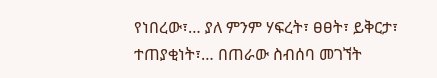የነበረው፣… ያለ ምንም ሃፍረት፣ ፀፀት፣ ይቅርታ፣ ተጠያቂነት፣… በጠራው ስብሰባ መገኘት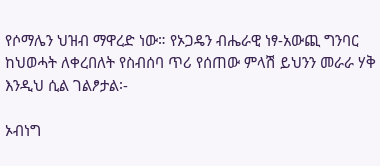የሶማሌን ህዝብ ማዋረድ ነው። የኦጋዴን ብሔራዊ ነፃ-አውጪ ግንባር ከህወሓት ለቀረበለት የስብሰባ ጥሪ የሰጠው ምላሽ ይህንን መራራ ሃቅ እንዲህ ሲል ገልፆታል፡-

ኦብነግ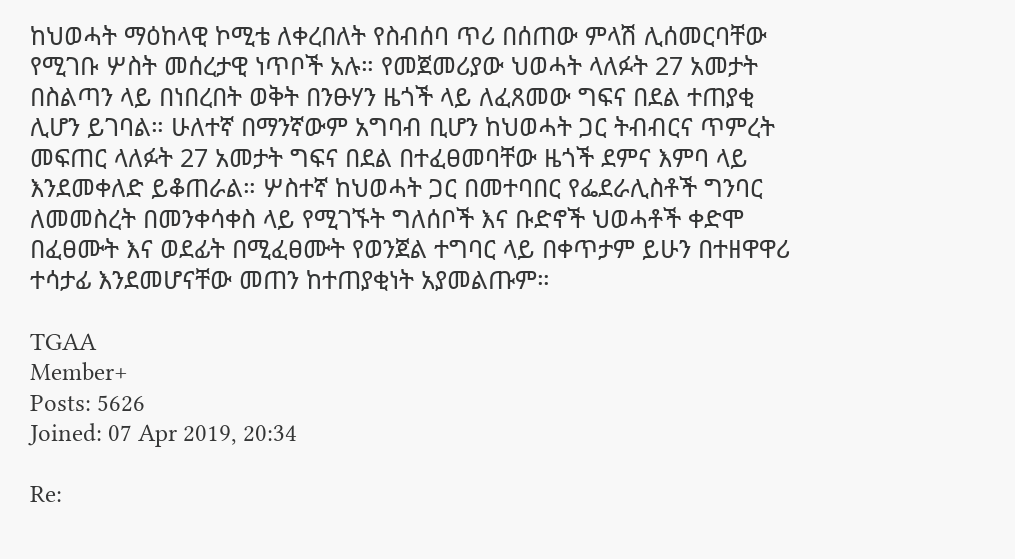ከህወሓት ማዕከላዊ ኮሚቴ ለቀረበለት የስብሰባ ጥሪ በሰጠው ምላሽ ሊሰመርባቸው የሚገቡ ሦስት መሰረታዊ ነጥቦች አሉ። የመጀመሪያው ህወሓት ላለፉት 27 አመታት በስልጣን ላይ በነበረበት ወቅት በንፁሃን ዜጎች ላይ ለፈጸመው ግፍና በደል ተጠያቂ ሊሆን ይገባል። ሁለተኛ በማንኛውም አግባብ ቢሆን ከህወሓት ጋር ትብብርና ጥምረት መፍጠር ላለፉት 27 አመታት ግፍና በደል በተፈፀመባቸው ዜጎች ደምና እምባ ላይ እንደመቀለድ ይቆጠራል። ሦስተኛ ከህወሓት ጋር በመተባበር የፌደራሊስቶች ግንባር ለመመስረት በመንቀሳቀስ ላይ የሚገኙት ግለሰቦች እና ቡድኖች ህወሓቶች ቀድሞ በፈፀሙት እና ወደፊት በሚፈፀሙት የወንጀል ተግባር ላይ በቀጥታም ይሁን በተዘዋዋሪ ተሳታፊ እንደመሆናቸው መጠን ከተጠያቂነት አያመልጡም።

TGAA
Member+
Posts: 5626
Joined: 07 Apr 2019, 20:34

Re: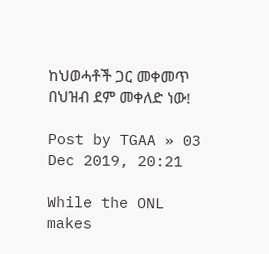ከህወሓቶች ጋር መቀመጥ በህዝብ ደም መቀለድ ነው!

Post by TGAA » 03 Dec 2019, 20:21

While the ONL makes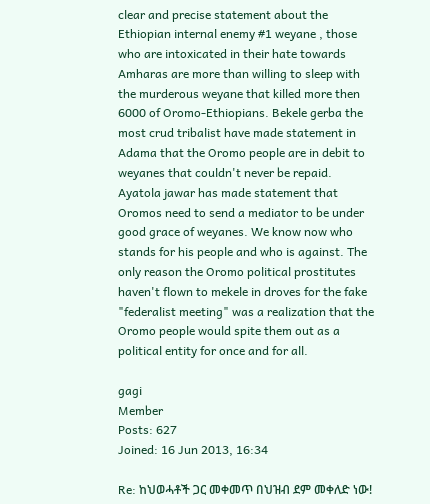clear and precise statement about the Ethiopian internal enemy #1 weyane , those who are intoxicated in their hate towards Amharas are more than willing to sleep with the murderous weyane that killed more then 6000 of Oromo-Ethiopians. Bekele gerba the most crud tribalist have made statement in Adama that the Oromo people are in debit to weyanes that couldn't never be repaid. Ayatola jawar has made statement that Oromos need to send a mediator to be under good grace of weyanes. We know now who stands for his people and who is against. The only reason the Oromo political prostitutes haven't flown to mekele in droves for the fake "federalist meeting" was a realization that the Oromo people would spite them out as a political entity for once and for all.

gagi
Member
Posts: 627
Joined: 16 Jun 2013, 16:34

Re: ከህወሓቶች ጋር መቀመጥ በህዝብ ደም መቀለድ ነው!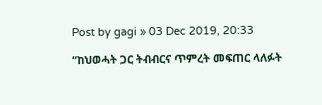Post by gagi » 03 Dec 2019, 20:33

“ከህወሓት ጋር ትብብርና ጥምረት መፍጠር ላለፉት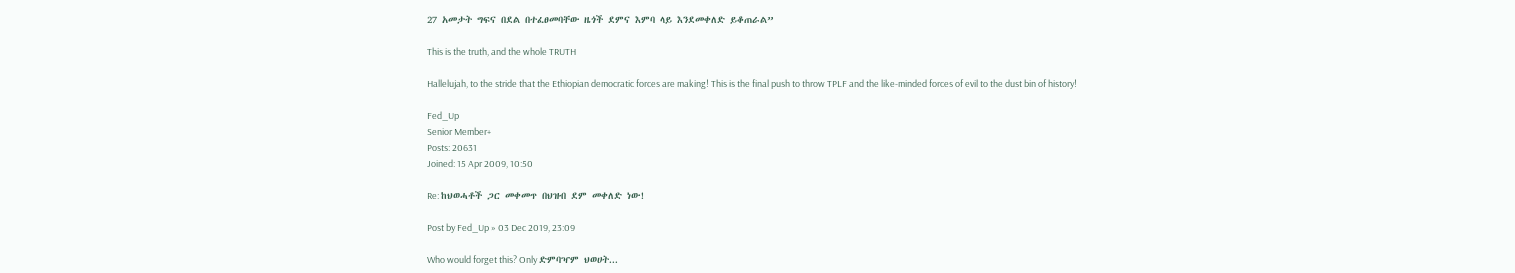27 አመታት ግፍና በደል በተፈፀመባቸው ዜጎች ደምና እምባ ላይ እንደመቀለድ ይቆጠራል”

This is the truth, and the whole TRUTH

Hallelujah, to the stride that the Ethiopian democratic forces are making! This is the final push to throw TPLF and the like-minded forces of evil to the dust bin of history!

Fed_Up
Senior Member+
Posts: 20631
Joined: 15 Apr 2009, 10:50

Re: ከህወሓቶች ጋር መቀመጥ በህዝብ ደም መቀለድ ነው!

Post by Fed_Up » 03 Dec 2019, 23:09

Who would forget this? Only ድምባዣም ህወሀት...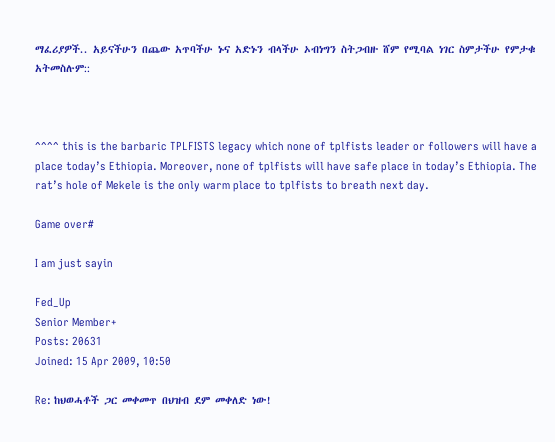ማፈሪያዎች.. አይናችሁን በጨው አጥባችሁ ኑና አድኑን ብላችሁ ኦብነግን ስትጋብዙ ሸም የሚባል ነገር ስምታችሁ የምታቁ አትመስሉም::



^^^^ this is the barbaric TPLFISTS legacy which none of tplfists leader or followers will have a place today’s Ethiopia. Moreover, none of tplfists will have safe place in today’s Ethiopia. The rat’s hole of Mekele is the only warm place to tplfists to breath next day.

Game over#

I am just sayin

Fed_Up
Senior Member+
Posts: 20631
Joined: 15 Apr 2009, 10:50

Re: ከህወሓቶች ጋር መቀመጥ በህዝብ ደም መቀለድ ነው!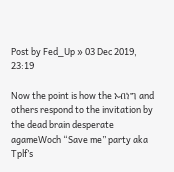Post by Fed_Up » 03 Dec 2019, 23:19

Now the point is how the ኦብነግ and others respond to the invitation by the dead brain desperate agameWoch “Save me” party aka Tplf’s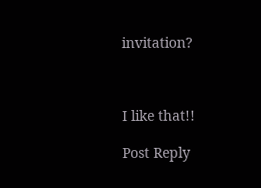invitation?



I like that!!

Post Reply